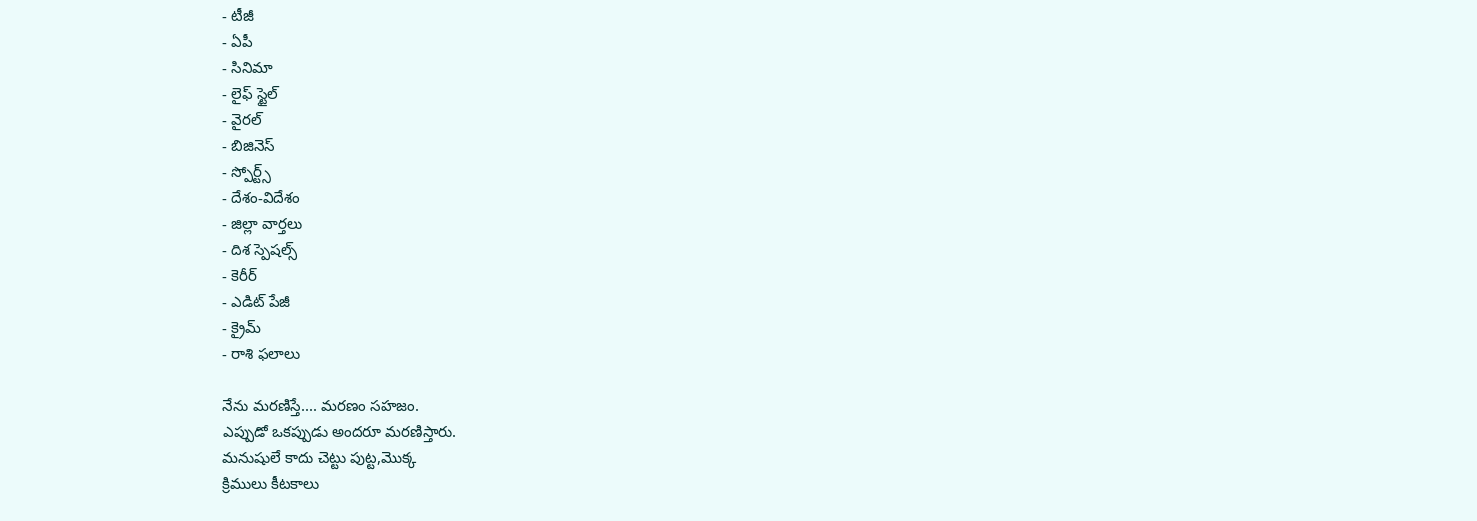- టీజీ
- ఏపీ
- సినిమా
- లైఫ్ స్టైల్
- వైరల్
- బిజినెస్
- స్పోర్ట్స్
- దేశం-విదేశం
- జిల్లా వార్తలు
- దిశ స్పెషల్స్
- కెరీర్
- ఎడిట్ పేజీ
- క్రైమ్
- రాశి ఫలాలు

నేను మరణిస్తే.... మరణం సహజం.
ఎప్పుడో ఒకప్పుడు అందరూ మరణిస్తారు.
మనుషులే కాదు చెట్టు పుట్ట,మొక్క
క్రిములు కీటకాలు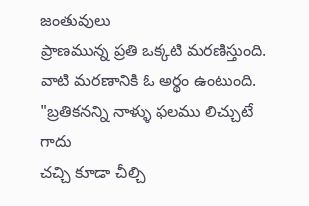జంతువులు
ప్రాణమున్న ప్రతి ఒక్కటి మరణిస్తుంది.
వాటి మరణానికి ఓ అర్థం ఉంటుంది.
"బ్రతికనన్ని నాళ్ళు ఫలము లిచ్చుటే గాదు
చచ్చి కూడా చీల్చి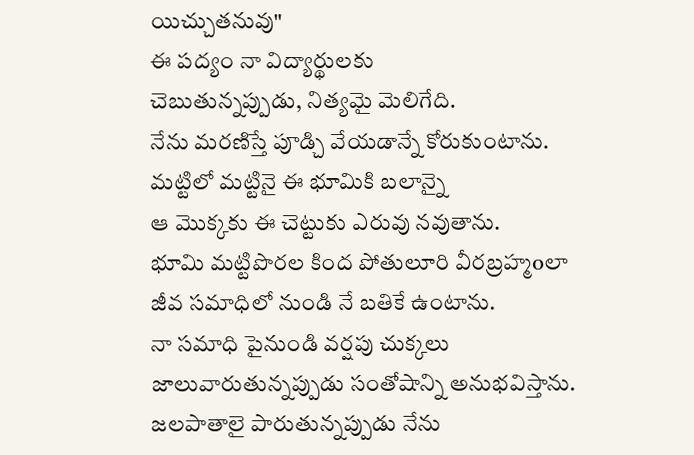యిచ్చుతనువు"
ఈ పద్యం నా విద్యార్థులకు
చెబుతున్నప్పుడు, నిత్యమై మెలిగేది.
నేను మరణిస్తే పూడ్చి వేయడాన్నే కోరుకుంటాను.
మట్టిలో మట్టినై ఈ భూమికి బలాన్నై
ఆ మొక్కకు ఈ చెట్టుకు ఎరువు నవుతాను.
భూమి మట్టిపొరల కింద పోతులూరి వీరబ్రహ్మoలా
జీవ సమాధిలో నుండి నే బతికే ఉంటాను.
నా సమాధి పైనుండి వర్షపు చుక్కలు
జాలువారుతున్నప్పుడు సంతోషాన్ని అనుభవిస్తాను.
జలపాతాలై పారుతున్నప్పుడు నేను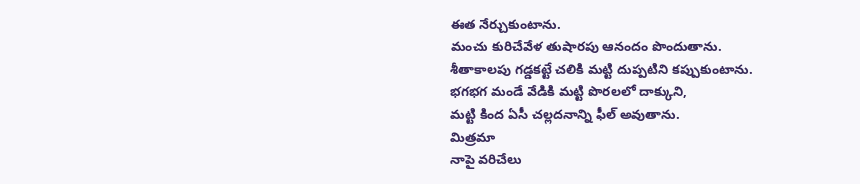ఈత నేర్చుకుంటాను.
మంచు కురిచేవేళ తుషారపు ఆనందం పొందుతాను.
శీతాకాలపు గడ్డకట్టే చలికి మట్టి దుప్పటిని కప్పుకుంటాను.
భగభగ మండే వేడికి మట్టి పొరలలో దాక్కుని,
మట్టి కింద ఏసీ చల్లదనాన్ని ఫీల్ అవుతాను.
మిత్రమా
నాపై వరిచేలు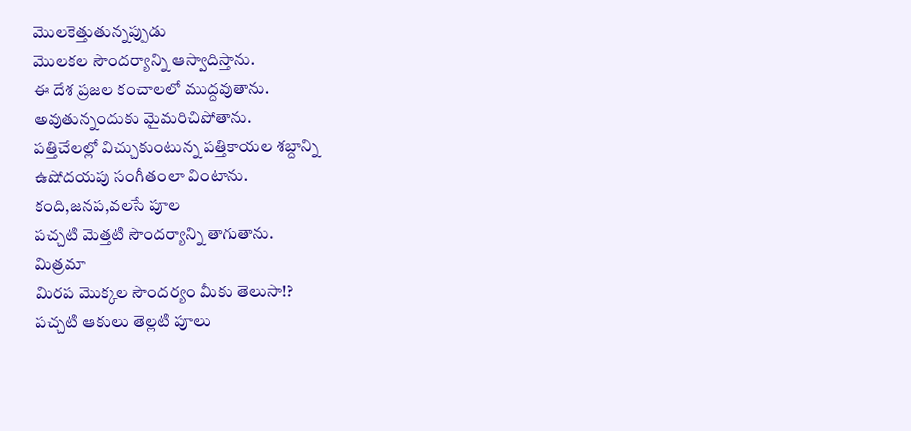మొలకెత్తుతున్నప్పుడు
మొలకల సౌందర్యాన్ని ఆస్వాదిస్తాను.
ఈ దేశ ప్రజల కంచాలలో ముద్దవుతాను.
అవుతున్నందుకు మైమరిచిపోతాను.
పత్తిచేలల్లో విచ్చుకుంటున్న పత్తికాయల శబ్దాన్ని
ఉషోదయపు సంగీతంలా వింటాను.
కంది,జనప,వలసే పూల
పచ్చటి మెత్తటి సౌందర్యాన్ని తాగుతాను.
మిత్రమా
మిరప మొక్కల సౌందర్యం మీకు తెలుసా!?
పచ్చటి ఆకులు తెల్లటి పూలు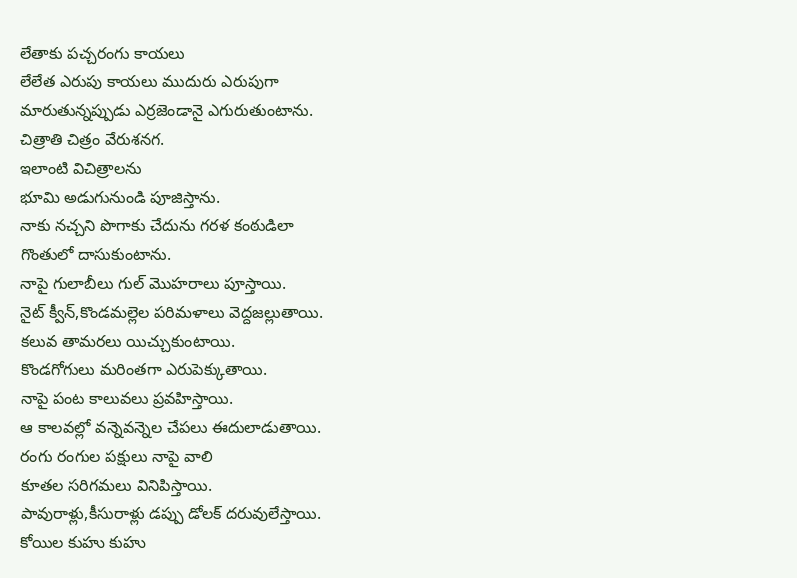లేతాకు పచ్చరంగు కాయలు
లేలేత ఎరుపు కాయలు ముదురు ఎరుపుగా
మారుతున్నప్పుడు ఎర్రజెండానై ఎగురుతుంటాను.
చిత్రాతి చిత్రం వేరుశనగ.
ఇలాంటి విచిత్రాలను
భూమి అడుగునుండి పూజిస్తాను.
నాకు నచ్చని పొగాకు చేదును గరళ కంఠుడిలా
గొంతులో దాసుకుంటాను.
నాపై గులాబీలు గుల్ మొహరాలు పూస్తాయి.
నైట్ క్వీన్,కొండమల్లెల పరిమళాలు వెద్దజల్లుతాయి.
కలువ తామరలు యిచ్చుకుంటాయి.
కొండగోగులు మరింతగా ఎరుపెక్కుతాయి.
నాపై పంట కాలువలు ప్రవహిస్తాయి.
ఆ కాలవల్లో వన్నెవన్నెల చేపలు ఈదులాడుతాయి.
రంగు రంగుల పక్షులు నాపై వాలి
కూతల సరిగమలు వినిపిస్తాయి.
పావురాళ్లు,కీసురాళ్లు డప్పు డోలక్ దరువులేస్తాయి.
కోయిల కుహు కుహు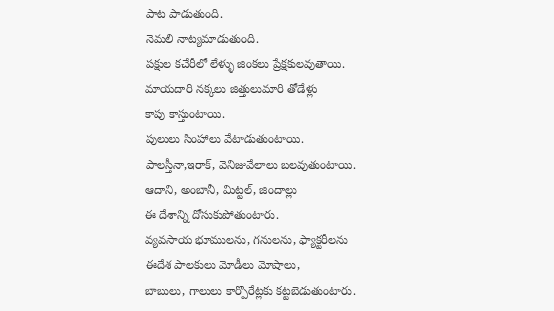పాట పాడుతుంది.
నెమలి నాట్యమాడుతుంది.
పక్షుల కచేరీలో లేళ్ళు జింకలు ప్రేక్షకులవుతాయి.
మాయదారి నక్కలు జిత్తులుమారి తోడేళ్లు
కాపు కాస్తుంటాయి.
పులులు సింహాలు వేటాడుతుంటాయి.
పాలస్తీనా,ఇరాక్, వెనిజువేలాలు బలవుతుంటాయి.
ఆదాని, అంబానీ, మిట్టల్, జిందాల్లు
ఈ దేశాన్ని దోసుకుపోతుంటారు.
వ్యవసాయ భూములను, గనులను, ఫ్యాక్టరీలను
ఈదేశ పాలకులు మోడీలు మోషాలు,
బాబులు, గాలులు కార్పొరేట్లకు కట్టబెడుతుంటారు.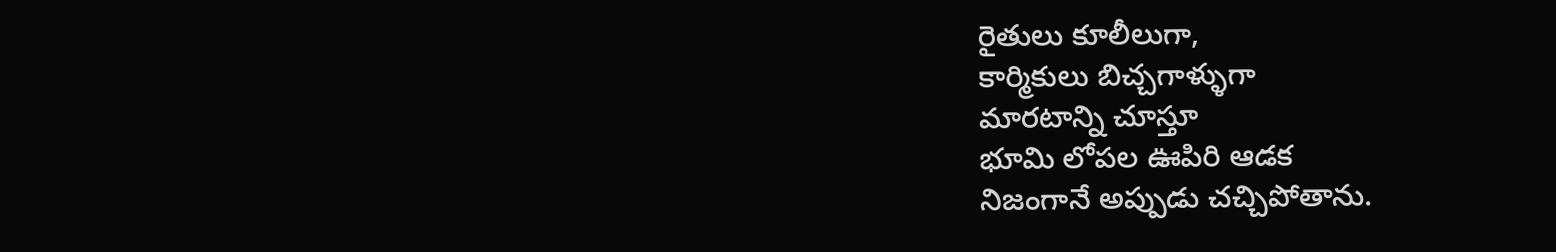రైతులు కూలీలుగా,
కార్మికులు బిచ్చగాళ్ళుగా
మారటాన్ని చూస్తూ
భూమి లోపల ఊపిరి ఆడక
నిజంగానే అప్పుడు చచ్చిపోతాను.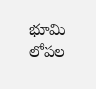భూమి లోపల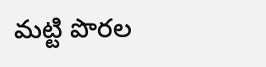మట్టి పొరల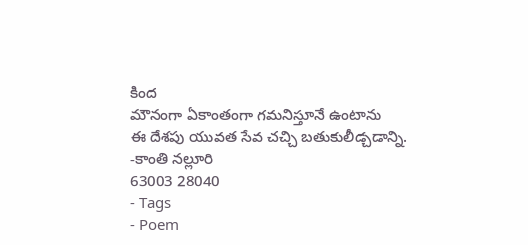కింద
మౌనంగా ఏకాంతంగా గమనిస్తూనే ఉంటాను
ఈ దేశపు యువత సేవ చచ్చి బతుకులీడ్చడాన్ని.
-కాంతి నల్లూరి
63003 28040
- Tags
- Poem